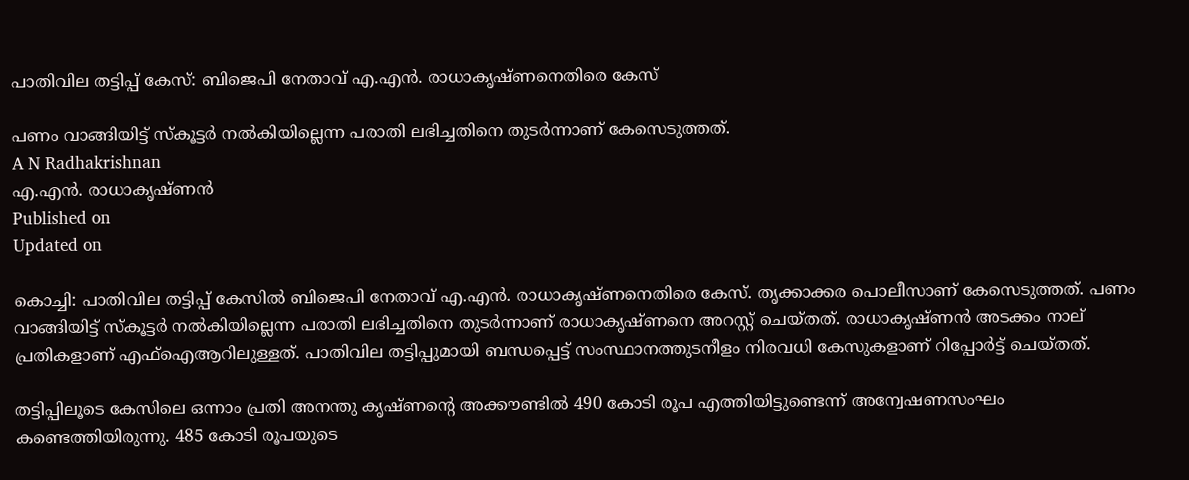പാതിവില തട്ടിപ്പ് കേസ്: ബിജെപി നേതാവ് എ.എൻ. രാധാകൃഷ്ണനെതിരെ കേസ്

പണം വാങ്ങിയിട്ട് സ്കൂട്ടർ നൽകിയില്ലെന്ന പരാതി ലഭിച്ചതിനെ തുടർന്നാണ് കേസെടുത്തത്.
A N Radhakrishnan
എ.എൻ. രാധാകൃഷ്ണന്‍
Published on
Updated on

കൊച്ചി: പാതിവില തട്ടിപ്പ് കേസിൽ ബിജെപി നേതാവ് എ.എൻ. രാധാകൃഷ്ണനെതിരെ കേസ്. തൃക്കാക്കര പൊലീസാണ് കേസെടുത്തത്. പണം വാങ്ങിയിട്ട് സ്കൂട്ടർ നൽകിയില്ലെന്ന പരാതി ലഭിച്ചതിനെ തുടർന്നാണ് രാധാകൃഷ്ണനെ അറസ്റ്റ് ചെയ്തത്. രാധാകൃഷ്ണൻ അടക്കം നാല് പ്രതികളാണ് എഫ്ഐആറിലുള്ളത്. പാതിവില തട്ടിപ്പുമായി ബന്ധപ്പെട്ട് സംസ്ഥാനത്തുടനീളം നിരവധി കേസുകളാണ് റിപ്പോർട്ട് ചെയ്തത്.

തട്ടിപ്പിലൂടെ കേസിലെ ഒന്നാം പ്രതി അനന്തു കൃഷ്ണൻ്റെ അക്കൗണ്ടിൽ 490 കോടി രൂപ എത്തിയിട്ടുണ്ടെന്ന് അന്വേഷണസംഘം കണ്ടെത്തിയിരുന്നു. 485 കോടി രൂപയുടെ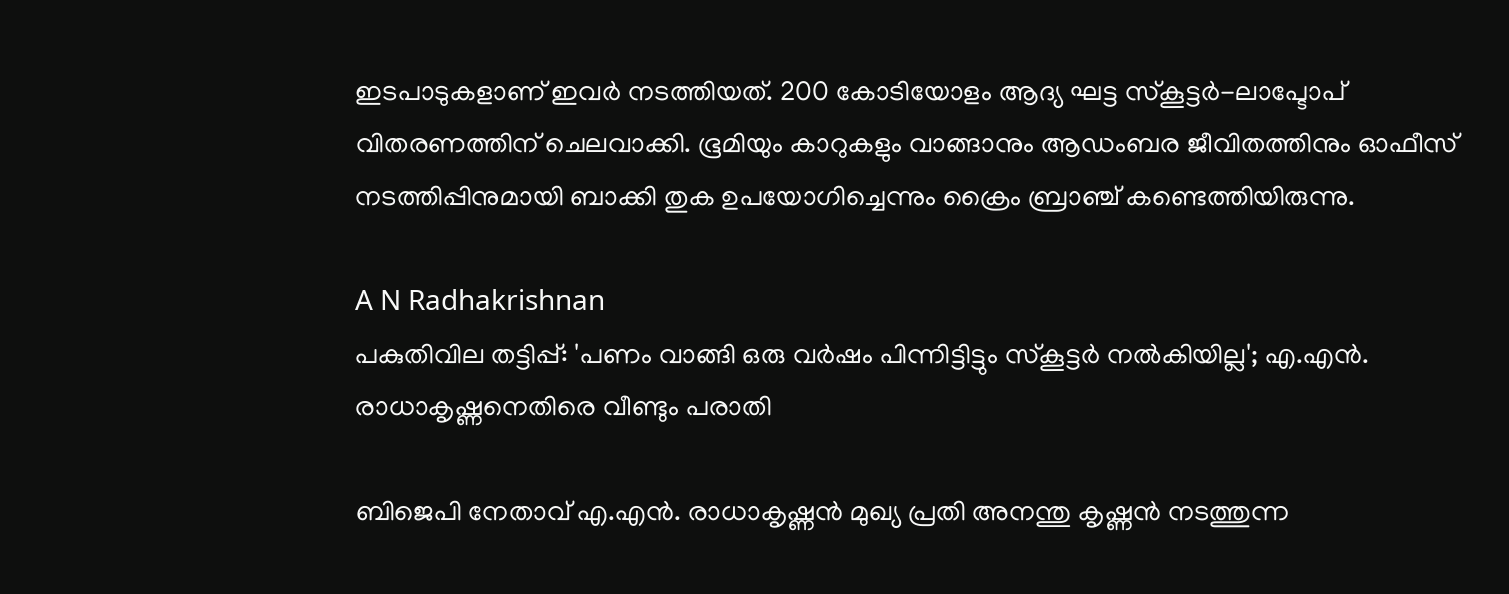ഇടപാടുകളാണ് ഇവർ നടത്തിയത്. 200 കോടിയോളം ആദ്യ ഘട്ട സ്കൂട്ടർ-ലാപ്ടോപ് വിതരണത്തിന് ചെലവാക്കി. ഭൂമിയും കാറുകളും വാങ്ങാനും ആഡംബര ജീവിതത്തിനും ഓഫീസ് നടത്തിപ്പിനുമായി ബാക്കി തുക ഉപയോഗിച്ചെന്നും ക്രൈം ബ്രാഞ്ച് കണ്ടെത്തിയിരുന്നു.

A N Radhakrishnan
പകുതിവില തട്ടിപ്പ്: 'പണം വാങ്ങി ഒരു വർഷം പിന്നിട്ടിട്ടും സ്കൂട്ടർ നൽകിയില്ല'; എ.എൻ. രാധാകൃഷ്ണനെതിരെ വീണ്ടും പരാതി

ബിജെപി നേതാവ് എ.എൻ. രാധാകൃഷ്ണൻ മുഖ്യ പ്രതി അനന്തു കൃഷ്ണൻ നടത്തുന്ന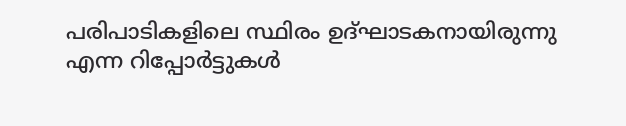പരിപാടികളിലെ സ്ഥിരം ഉദ്ഘാടകനായിരുന്നു എന്ന റിപ്പോർട്ടുകൾ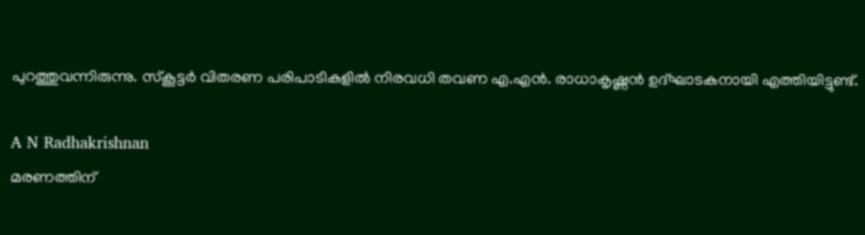പുറത്തുവന്നിരുന്നു. സ്കൂട്ടർ വിതരണ പരിപാടികളിൽ നിരവധി തവണ എ.എൻ. രാധാകൃഷ്ണൻ ഉദ്ഘാടകനായി എത്തിയിട്ടുണ്ട്.

A N Radhakrishnan
മരണത്തിന്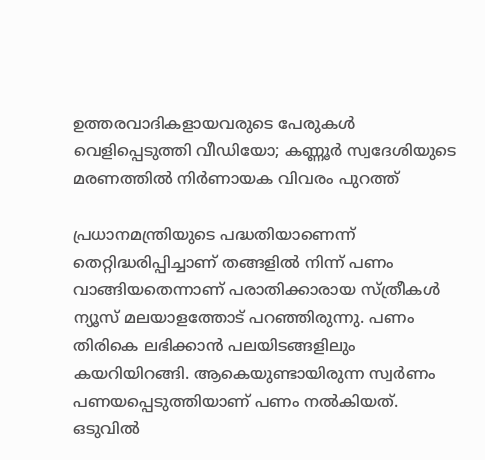ഉത്തരവാദികളായവരുടെ പേരുകൾ വെളിപ്പെടുത്തി വീഡിയോ; കണ്ണൂർ സ്വദേശിയുടെ മരണത്തിൽ നിർണായക വിവരം പുറത്ത്

പ്രധാനമന്ത്രിയുടെ പദ്ധതിയാണെന്ന് തെറ്റിദ്ധരിപ്പിച്ചാണ് തങ്ങളില്‍ നിന്ന് പണം വാങ്ങിയതെന്നാണ് പരാതിക്കാരായ സ്ത്രീകള്‍ ന്യൂസ് മലയാളത്തോട് പറഞ്ഞിരുന്നു. പണം തിരികെ ലഭിക്കാന്‍ പലയിടങ്ങളിലും കയറിയിറങ്ങി. ആകെയുണ്ടായിരുന്ന സ്വര്‍ണം പണയപ്പെടുത്തിയാണ് പണം നല്‍കിയത്. ഒടുവില്‍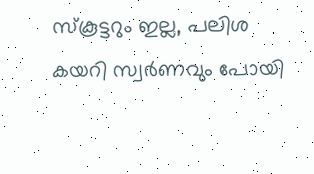സ്‌കൂട്ടറും ഇല്ല, പലിശ കയറി സ്വര്‍ണവും പോയി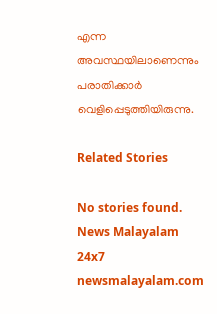എന്ന അവസ്ഥയിലാണെന്നും പരാതിക്കാര്‍ വെളിപ്പെടുത്തിയിരുന്നു.

Related Stories

No stories found.
News Malayalam 24x7
newsmalayalam.com